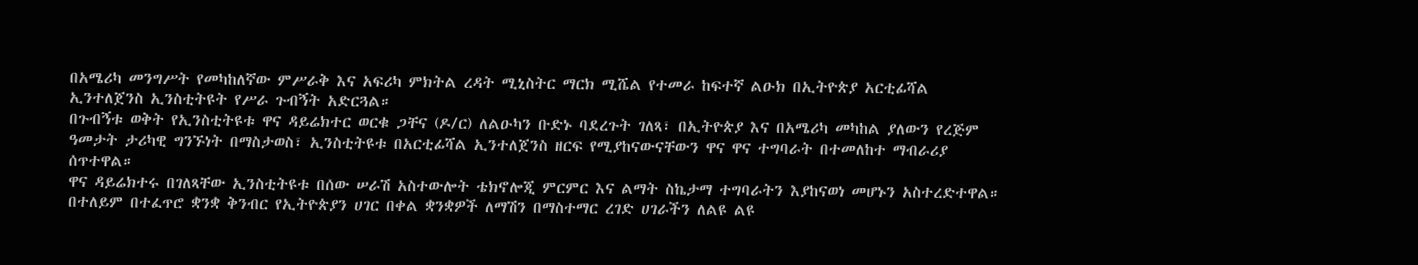በአሜሪካ መንግሥት የመካከለኛው ምሥራቅ እና አፍሪካ ምክትል ረዳት ሚኒስትር ማርክ ሚሼል የተመራ ከፍተኛ ልዑክ በኢትዮጵያ አርቲፊሻል ኢንተለጀንስ ኢንስቲትዩት የሥራ ጉብኝት አድርጓል።
በጉብኝቱ ወቅት የኢንስቲትዩቱ ዋና ዳይሬክተር ወርቁ ጋቸና (ዶ/ር) ለልዑካን ቡድኑ ባደረጉት ገለጻ፣ በኢትዮጵያ እና በአሜሪካ መካከል ያለውን የረጅም ዓመታት ታሪካዊ ግንኙነት በማስታወስ፣ ኢንስቲትዩቱ በአርቲፊሻል ኢንተለጀንስ ዘርፍ የሚያከናውናቸውን ዋና ዋና ተግባራት በተመለከተ ማብራሪያ ሰጥተዋል።
ዋና ዳይሬክተሩ በገለጻቸው ኢንስቲትዩቱ በሰው ሠራሽ አስተውሎት ቴክኖሎጂ ምርምር እና ልማት ስኬታማ ተግባራትን እያከናወነ መሆኑን አስተረድተዋል።
በተለይም በተፈጥሮ ቋንቋ ቅንብር የኢትዮጵያን ሀገር በቀል ቋንቋዎች ለማሽን በማስተማር ረገድ ሀገራችን ለልዩ ልዩ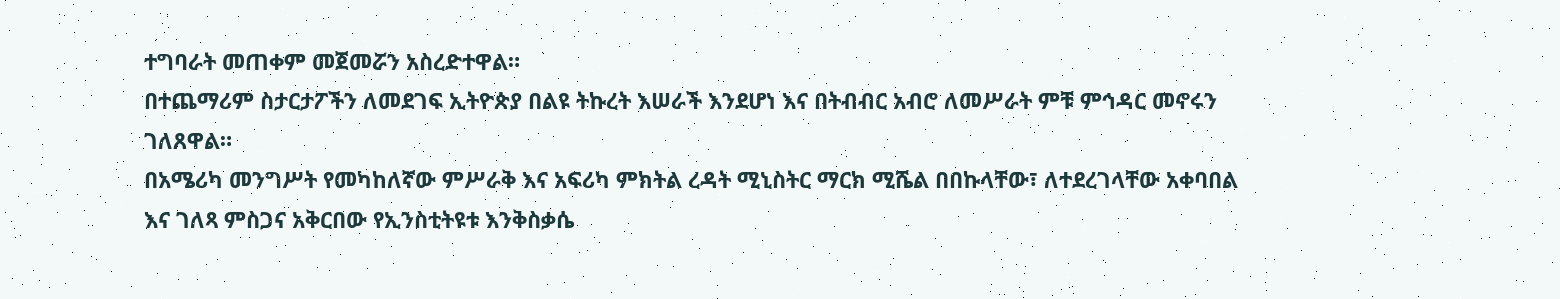ተግባራት መጠቀም መጀመሯን አስረድተዋል።
በተጨማሪም ስታርታፖችን ለመደገፍ ኢትዮጵያ በልዩ ትኩረት እሠራች እንደሆነ እና በትብብር አብሮ ለመሥራት ምቹ ምኅዳር መኖሩን ገለጸዋል።
በአሜሪካ መንግሥት የመካከለኛው ምሥራቅ እና አፍሪካ ምክትል ረዳት ሚኒስትር ማርክ ሚሼል በበኩላቸው፣ ለተደረገላቸው አቀባበል እና ገለጻ ምስጋና አቅርበው የኢንስቲትዩቱ እንቅስቃሴ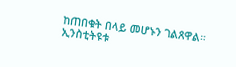ከጠበቁት በላይ መሆኑን ገልጸዋል።
ኢንስቲትዩቱ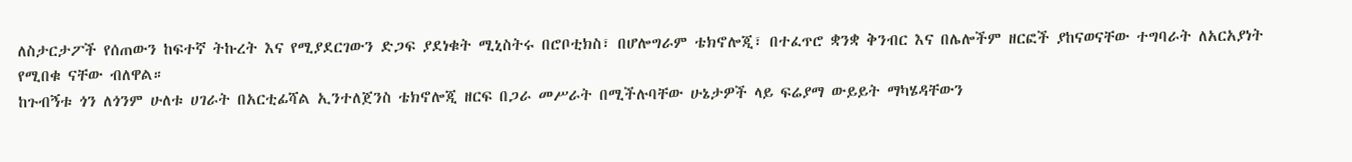ለስታርታፖች የሰጠውን ከፍተኛ ትኩረት እና የሚያደርገውን ድጋፍ ያደነቁት ሚኒስትሩ በሮቦቲክስ፣ በሆሎግራም ቴክኖሎጂ፣ በተፈጥሮ ቋንቋ ቅንብር እና በሌሎችም ዘርፎች ያከናወናቸው ተግባራት ለአርአያነት የሚበቁ ናቸው ብለዋል።
ከጉብኝቱ ጎን ለጎንም ሁለቱ ሀገራት በአርቲፊሻል ኢንተለጀንስ ቴክኖሎጂ ዘርፍ በጋራ መሥራት በሚችሉባቸው ሁኔታዎች ላይ ፍሬያማ ውይይት ማካሄዳቸውን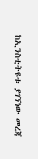ከኢንስቲትዩቱ ያገኘነው መረጃ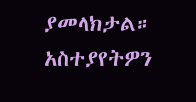ያመላክታል።
አስተያየትዎን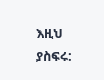እዚህ ያስፍሩ: